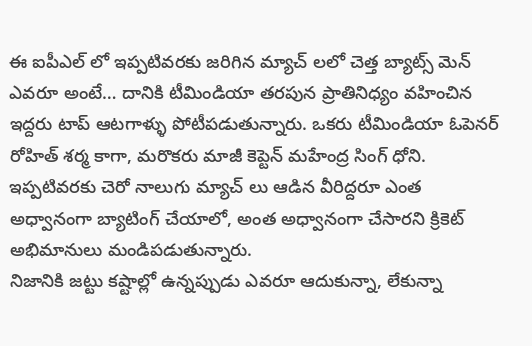ఈ ఐపీఎల్ లో ఇప్పటివరకు జరిగిన మ్యాచ్ లలో చెత్త బ్యాట్స్ మెన్ ఎవరూ అంటే… దానికి టీమిండియా తరపున ప్రాతినిధ్యం వహించిన ఇద్దరు టాప్ ఆటగాళ్ళు పోటీపడుతున్నారు. ఒకరు టీమిండియా ఓపెనర్ రోహిత్ శర్మ కాగా, మరొకరు మాజీ కెప్టెన్ మహేంద్ర సింగ్ ధోని. ఇప్పటివరకు చెరో నాలుగు మ్యాచ్ లు ఆడిన వీరిద్దరూ ఎంత అధ్వానంగా బ్యాటింగ్ చేయాలో, అంత అధ్వానంగా చేసారని క్రికెట్ అభిమానులు మండిపడుతున్నారు.
నిజానికి జట్టు కష్టాల్లో ఉన్నప్పుడు ఎవరూ ఆదుకున్నా, లేకున్నా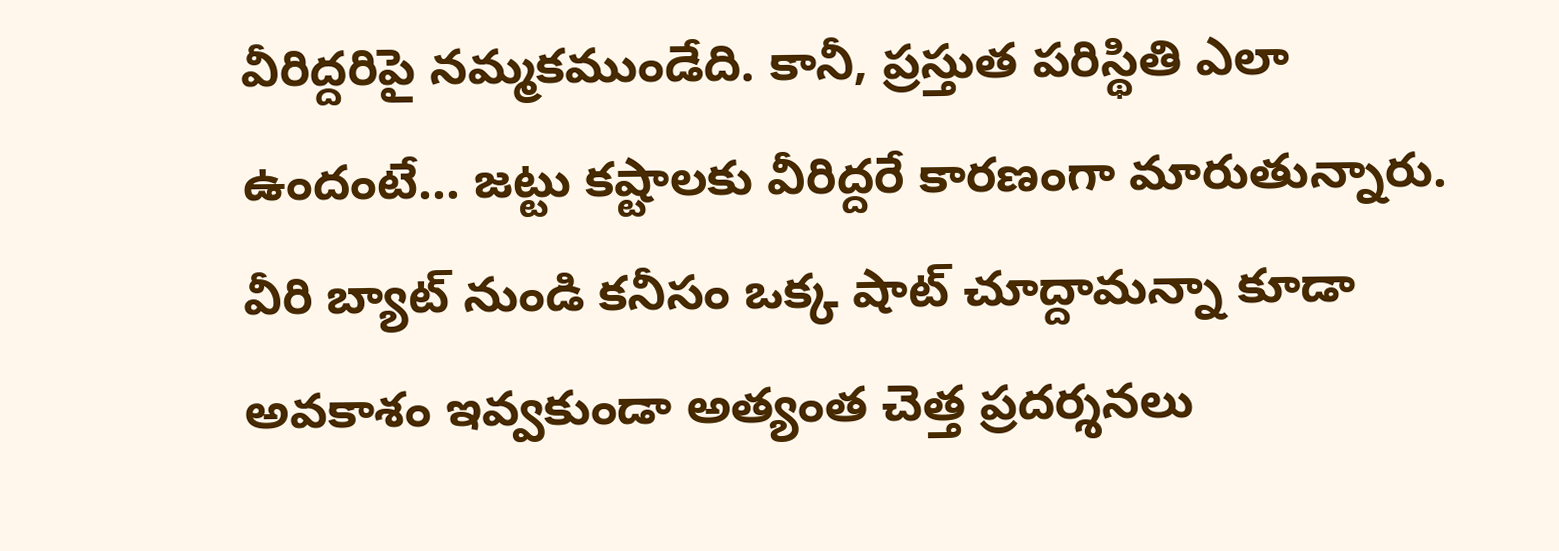వీరిద్దరిపై నమ్మకముండేది. కానీ, ప్రస్తుత పరిస్థితి ఎలా ఉందంటే… జట్టు కష్టాలకు వీరిద్దరే కారణంగా మారుతున్నారు. వీరి బ్యాట్ నుండి కనీసం ఒక్క షాట్ చూద్దామన్నా కూడా అవకాశం ఇవ్వకుండా అత్యంత చెత్త ప్రదర్శనలు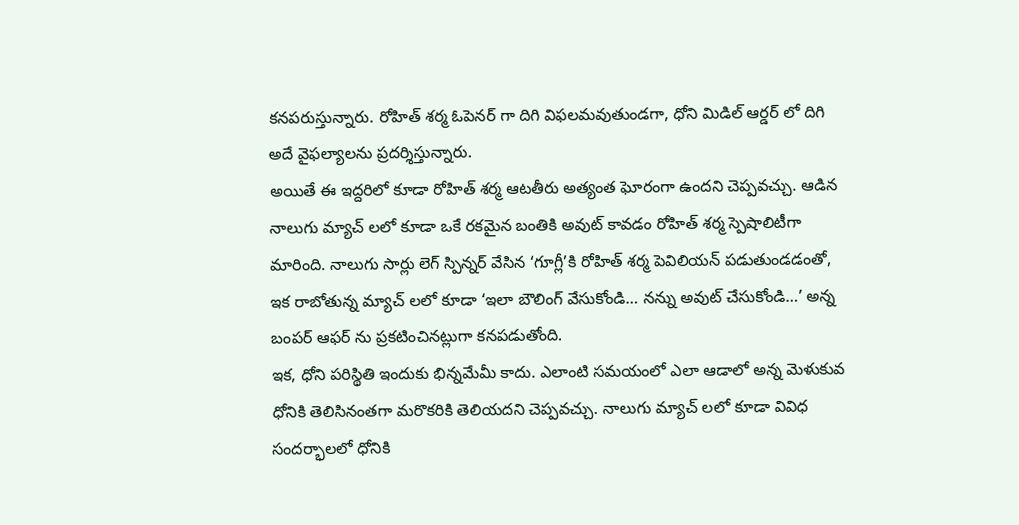కనపరుస్తున్నారు. రోహిత్ శర్మ ఓపెనర్ గా దిగి విఫలమవుతుండగా, ధోని మిడిల్ ఆర్డర్ లో దిగి అదే వైఫల్యాలను ప్రదర్శిస్తున్నారు.
అయితే ఈ ఇద్దరిలో కూడా రోహిత్ శర్మ ఆటతీరు అత్యంత ఘోరంగా ఉందని చెప్పవచ్చు. ఆడిన నాలుగు మ్యాచ్ లలో కూడా ఒకే రకమైన బంతికి అవుట్ కావడం రోహిత్ శర్మ స్పెషాలిటీగా మారింది. నాలుగు సార్లు లెగ్ స్పిన్నర్ వేసిన ‘గూగ్లీ’కి రోహిత్ శర్మ పెవిలియన్ పడుతుండడంతో, ఇక రాబోతున్న మ్యాచ్ లలో కూడా ‘ఇలా బౌలింగ్ వేసుకోండి… నన్ను అవుట్ చేసుకోండి…’ అన్న బంపర్ ఆఫర్ ను ప్రకటించినట్లుగా కనపడుతోంది.
ఇక, ధోని పరిస్థితి ఇందుకు భిన్నమేమీ కాదు. ఎలాంటి సమయంలో ఎలా ఆడాలో అన్న మెళుకువ ధోనికి తెలిసినంతగా మరొకరికి తెలియదని చెప్పవచ్చు. నాలుగు మ్యాచ్ లలో కూడా వివిధ సందర్భాలలో ధోనికి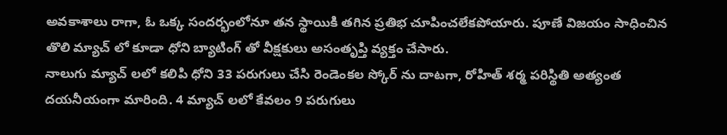అవకాశాలు రాగా, ఓ ఒక్క సందర్భంలోనూ తన స్థాయికి తగిన ప్రతిభ చూపించలేకపోయారు. పూణే విజయం సాధించిన తొలి మ్యాచ్ లో కూడా ధోని బ్యాటింగ్ తో వీక్షకులు అసంతృప్తి వ్యక్తం చేసారు.
నాలుగు మ్యాచ్ లలో కలిపి ధోని 33 పరుగులు చేసి రెండెంకల స్కోర్ ను దాటగా, రోహిత్ శర్మ పరిస్థితి అత్యంత దయనీయంగా మారింది. 4 మ్యాచ్ లలో కేవలం 9 పరుగులు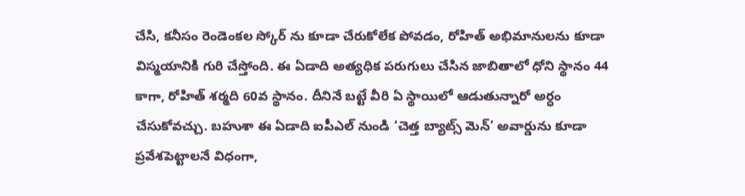చేసి, కనీసం రెండెంకల స్కోర్ ను కూడా చేరుకోలేక పోవడం, రోహిత్ అభిమానులను కూడా విస్మయానికి గురి చేస్తోంది. ఈ ఏడాది అత్యధిక పరుగులు చేసిన జాబితాలో ధోని స్థానం 44 కాగా, రోహిత్ శర్మది 60వ స్థానం. దీనినే బట్టే వీరి ఏ స్థాయిలో ఆడుతున్నారో అర్ధం చేసుకోవచ్చు. బహుశా ఈ ఏడాది ఐపీఎల్ నుండి ‘చెత్త బ్యాట్స్ మెన్’ అవార్డును కూడా ప్రవేశపెట్టాలనే విధంగా,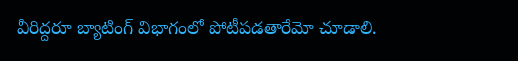వీరిద్దరూ బ్యాటింగ్ విభాగంలో పోటీపడతారేమో చూడాలి.